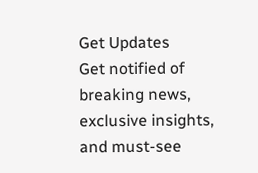Get Updates
Get notified of breaking news, exclusive insights, and must-see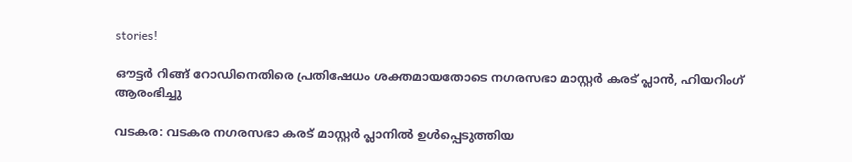stories!

ഔട്ടർ റിങ്ങ് റോഡിനെതിരെ പ്രതിഷേധം ശക്തമായതോടെ നഗരസഭാ മാസ്റ്റർ കരട് പ്ലാൻ, ഹിയറിംഗ് ആരംഭിച്ചു

വടകര: വടകര നഗരസഭാ കരട് മാസ്റ്റർ പ്ലാനിൽ ഉൾപ്പെടുത്തിയ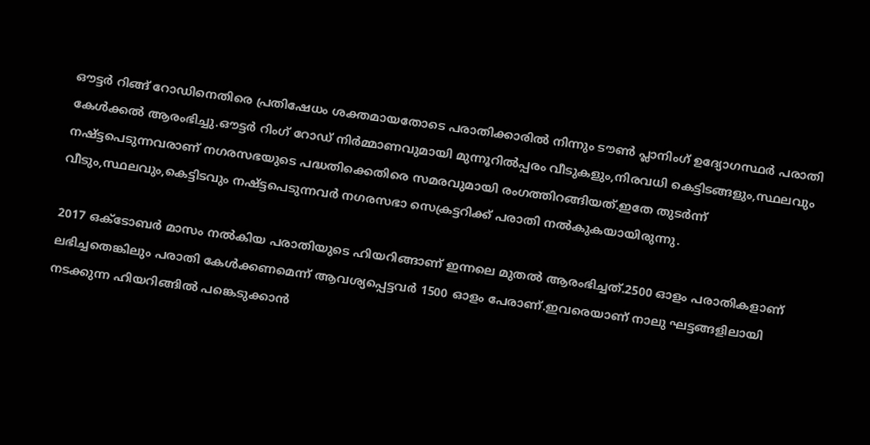ഔട്ടർ റിങ്ങ് റോഡിനെതിരെ പ്രതിഷേധം ശക്തമായതോടെ പരാതിക്കാരിൽ നിന്നും ടൗൺ പ്ലാനിംഗ് ഉദ്യോഗസ്ഥർ പരാതി കേൾക്കൽ ആരംഭിച്ചു.ഔട്ടർ റിംഗ് റോഡ് നിർമ്മാണവുമായി മുന്നൂറിൽപ്പരം വീടുകളും,നിരവധി കെട്ടിടങ്ങളും,സ്ഥലവും നഷ്ട്ടപെടുന്നവരാണ് നഗരസഭയുടെ പദ്ധതിക്കെതിരെ സമരവുമായി രംഗത്തിറങ്ങിയത്.ഇതേ തുടർന്ന് വീടും,സ്ഥലവും,കെട്ടിടവും നഷ്ട്ടപെടുന്നവർ നഗരസഭാ സെക്രട്ടറിക്ക് പരാതി നൽകുകയായിരുന്നു.

2017 ഒക്ടോബർ മാസം നൽകിയ പരാതിയുടെ ഹിയറിങ്ങാണ് ഇന്നലെ മുതൽ ആരംഭിച്ചത്.2500 ഓളം പരാതികളാണ് ലഭിച്ചതെങ്കിലും പരാതി കേൾക്കണമെന്ന് ആവശ്യപ്പെട്ടവർ 1500 ഓളം പേരാണ്.ഇവരെയാണ് നാലു ഘട്ടങ്ങളിലായി നടക്കുന്ന ഹിയറിങ്ങിൽ പങ്കെടുക്കാൻ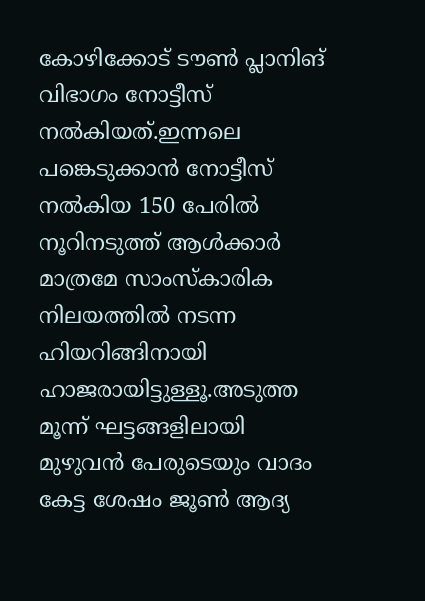കോഴിക്കോട് ടൗൺ പ്ലാനിങ് വിഭാഗം നോട്ടീസ് നൽകിയത്.ഇന്നലെ പങ്കെടുക്കാൻ നോട്ടീസ് നൽകിയ 150 പേരിൽ നൂറിനടുത്ത് ആൾക്കാർ മാത്രമേ സാംസ്‌കാരിക നിലയത്തിൽ നടന്ന ഹിയറിങ്ങിനായി ഹാജരായിട്ടുള്ളൂ.അടുത്ത മൂന്ന് ഘട്ടങ്ങളിലായി മുഴുവൻ പേരുടെയും വാദം കേട്ട ശേഷം ജൂൺ ആദ്യ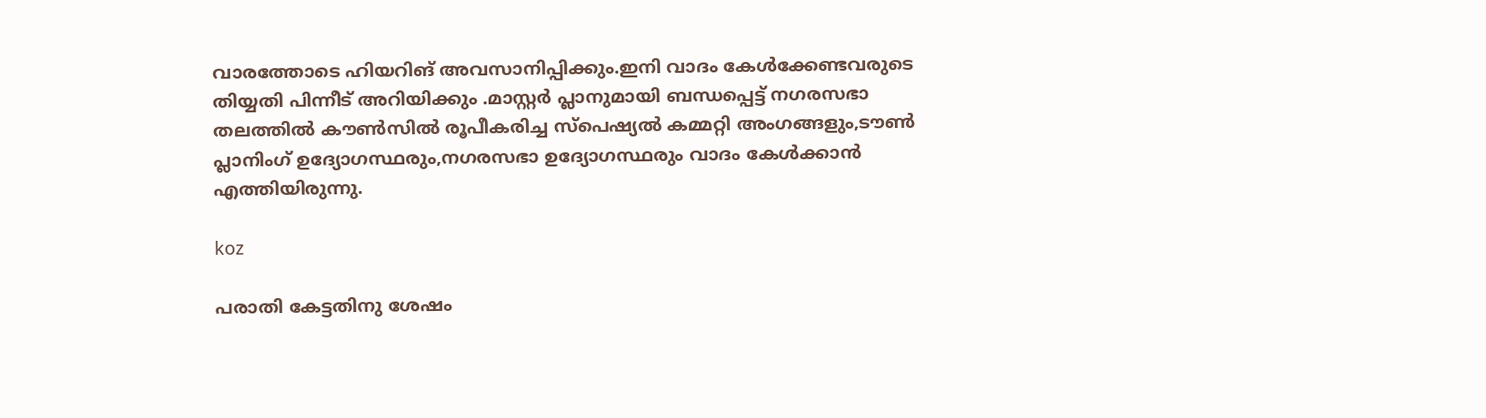വാരത്തോടെ ഹിയറിങ് അവസാനിപ്പിക്കും.ഇനി വാദം കേൾക്കേണ്ടവരുടെ തിയ്യതി പിന്നീട് അറിയിക്കും .മാസ്റ്റർ പ്ലാനുമായി ബന്ധപ്പെട്ട് നഗരസഭാ തലത്തിൽ കൗൺസിൽ രൂപീകരിച്ച സ്‌പെഷ്യൽ കമ്മറ്റി അംഗങ്ങളും,ടൗൺ പ്ലാനിംഗ് ഉദ്യോഗസ്ഥരും,നഗരസഭാ ഉദ്യോഗസ്ഥരും വാദം കേൾക്കാൻ എത്തിയിരുന്നു.

koz

പരാതി കേട്ടതിനു ശേഷം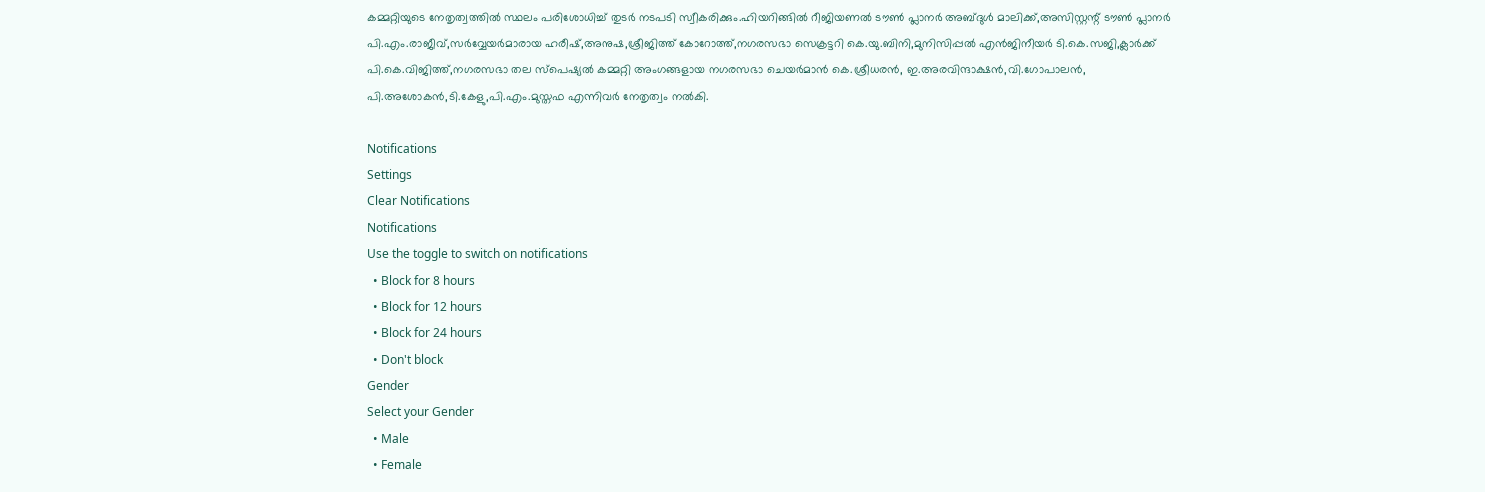കമ്മറ്റിയുടെ നേതൃത്വത്തിൽ സ്ഥലം പരിശോധിച്ച് തുടർ നടപടി സ്വീകരിക്കും.ഹിയറിങ്ങിൽ റീജിയണൽ ടൗൺ പ്ലാനർ അബ്ദുൾ മാലിക്ക്,അസിസ്റ്റന്റ് ടൗൺ പ്ലാനർ പി.എം.രാജീവ്,സർവ്വേയർമാരായ ഹരീഷ്,അനുഷ,ശ്രീജിത്ത് കോറോത്ത്,നഗരസഭാ സെക്രട്ടറി കെ.യു.ബിനി,മുനിസിപ്പൽ എൻജിനീയർ ടി.കെ.സജി,ക്ലാർക്ക് പി.കെ.വിജിത്ത്,നഗരസഭാ തല സ്‌പെഷ്യൽ കമ്മറ്റി അംഗങ്ങളായ നഗരസഭാ ചെയർമാൻ കെ.ശ്രീധരൻ, ഇ.അരവിന്ദാക്ഷൻ,വി.ഗോപാലൻ, പി.അശോകൻ,ടി.കേളു,പി.എം.മുസ്തഫ എന്നിവർ നേതൃത്വം നൽകി.

Notifications
Settings
Clear Notifications
Notifications
Use the toggle to switch on notifications
  • Block for 8 hours
  • Block for 12 hours
  • Block for 24 hours
  • Don't block
Gender
Select your Gender
  • Male
  • Female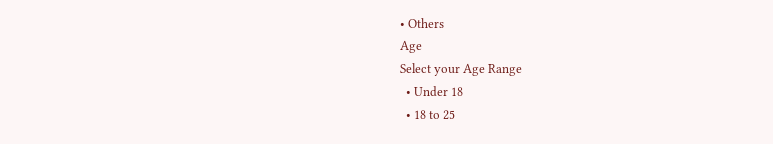• Others
Age
Select your Age Range
  • Under 18
  • 18 to 25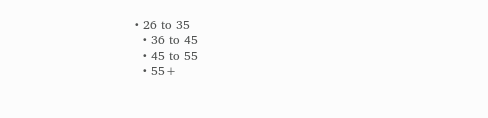• 26 to 35
  • 36 to 45
  • 45 to 55
  • 55+